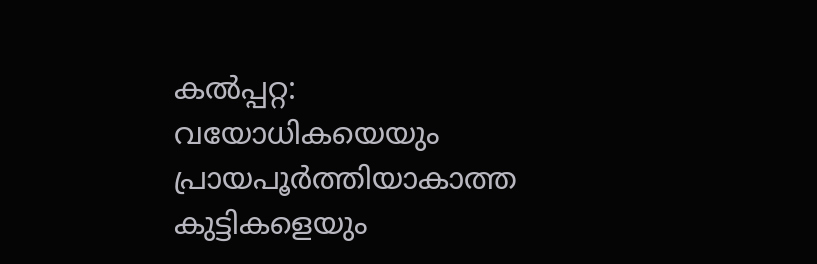കൽപ്പറ്റ: വയോധികയെയും പ്രായപൂർത്തിയാകാത്ത കുട്ടികളെയും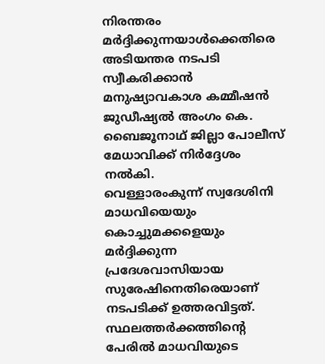നിരന്തരം മർദ്ദിക്കുന്നയാൾക്കെതിരെ അടിയന്തര നടപടി സ്വീകരിക്കാൻ മനുഷ്യാവകാശ കമ്മീഷൻ ജുഡീഷ്യൽ അംഗം കെ. ബൈജൂനാഥ് ജില്ലാ പോലീസ് മേധാവിക്ക് നിർദ്ദേശം നൽകി.
വെള്ളാരംകുന്ന് സ്വദേശിനി മാധവിയെയും കൊച്ചുമക്കളെയും മർദ്ദിക്കുന്ന പ്രദേശവാസിയായ സുരേഷിനെതിരെയാണ് നടപടിക്ക് ഉത്തരവിട്ടത്. സ്ഥലത്തർക്കത്തിന്റെ പേരിൽ മാധവിയുടെ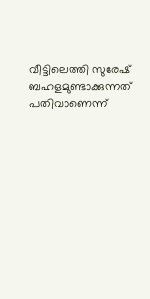വീട്ടിലെത്തി സുരേഷ് ബഹളമുണ്ടാക്കുന്നത് പതിവാണെന്ന്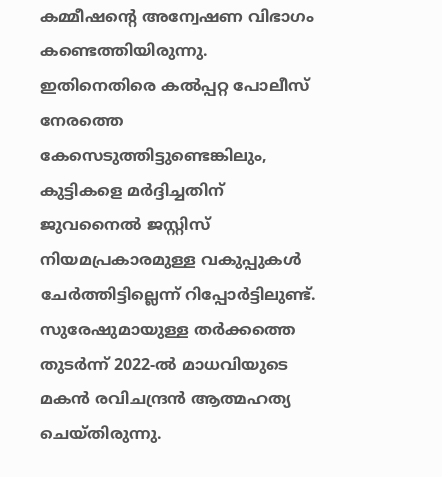കമ്മീഷന്റെ അന്വേഷണ വിഭാഗം കണ്ടെത്തിയിരുന്നു.
ഇതിനെതിരെ കൽപ്പറ്റ പോലീസ് നേരത്തെ കേസെടുത്തിട്ടുണ്ടെങ്കിലും, കുട്ടികളെ മർദ്ദിച്ചതിന് ജുവനൈൽ ജസ്റ്റിസ് നിയമപ്രകാരമുള്ള വകുപ്പുകൾ ചേർത്തിട്ടില്ലെന്ന് റിപ്പോർട്ടിലുണ്ട്. സുരേഷുമായുള്ള തർക്കത്തെ തുടർന്ന് 2022-ൽ മാധവിയുടെ മകൻ രവിചന്ദ്രൻ ആത്മഹത്യ ചെയ്തിരുന്നു.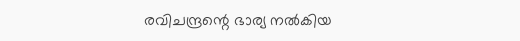രവിചന്ദ്രന്റെ ഭാര്യ നൽകിയ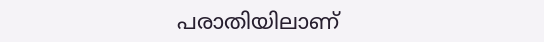പരാതിയിലാണ്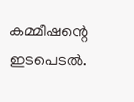കമ്മീഷന്റെ ഇടപെടൽ.